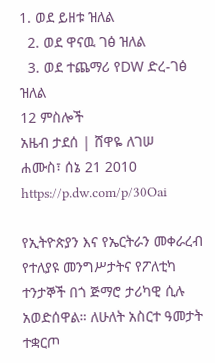1. ወደ ይዘቱ ዝለል
  2. ወደ ዋናዉ ገፅ ዝለል
  3. ወደ ተጨማሪ የDW ድረ-ገፅ ዝለል
12 ምስሎች
አዜብ ታደሰ | ሸዋዬ ለገሠ
ሐሙስ፣ ሰኔ 21 2010
https://p.dw.com/p/30Oai

የኢትዮጵያን እና የኤርትራን መቀራረብ የተለያዩ መንግሥታትና የፖለቲካ ተንታኞች በጎ ጅማሮ ታሪካዊ ሲሉ አወድሰዋል። ለሁለት አስርተ ዓመታት ተቋርጦ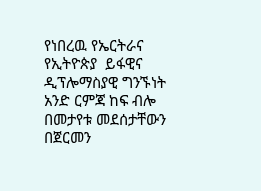የነበረዉ የኤርትራና የኢትዮጵያ  ይፋዊና ዲፕሎማስያዊ ግንኙነት አንድ ርምጃ ከፍ ብሎ በመታየቱ መደሰታቸውን በጀርመን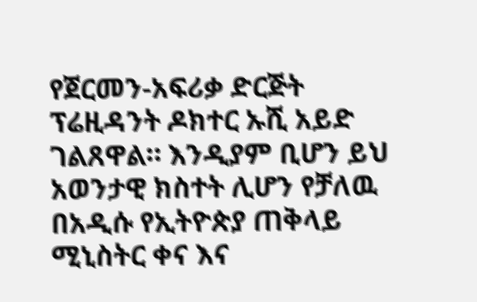የጀርመን-አፍሪቃ ድርጅት ፕሬዚዳንት ዶክተር ኡሺ አይድ ገልጸዋል። እንዲያም ቢሆን ይህ አወንታዊ ክስተት ሊሆን የቻለዉ በአዲሱ የኢትዮጵያ ጠቅላይ ሚኒስትር ቀና እና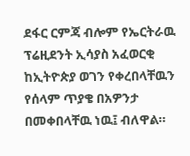ደፋር ርምጃ ብሎም የኤርትራዉ ፕሬዚደንት ኢሳያስ አፈወርቂ ከኢትዮጵያ ወገን የቀረበላቸዉን የሰላም ጥያቄ በአዎንታ በመቀበላቸዉ ነዉ፤ ብለዋል።